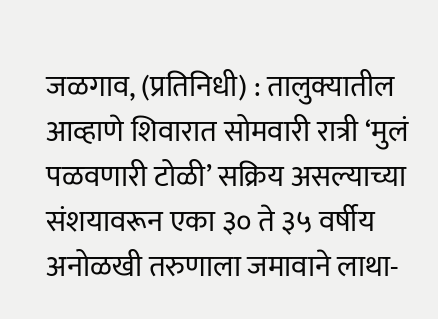जळगाव, (प्रतिनिधी) : तालुक्यातील आव्हाणे शिवारात सोमवारी रात्री ‘मुलं पळवणारी टोळी’ सक्रिय असल्याच्या संशयावरून एका ३० ते ३५ वर्षीय अनोळखी तरुणाला जमावाने लाथा-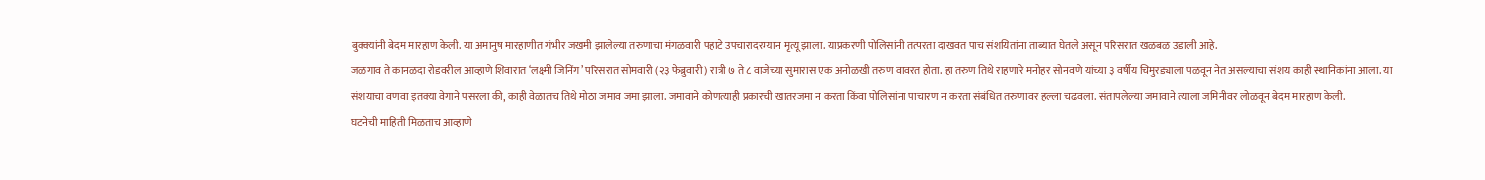बुक्क्यांनी बेदम मारहाण केली. या अमानुष मारहाणीत गंभीर जखमी झालेल्या तरुणाचा मंगळवारी पहाटे उपचारादरम्यान मृत्यू झाला. याप्रकरणी पोलिसांनी तत्परता दाखवत पाच संशयितांना ताब्यात घेतले असून परिसरात खळबळ उडाली आहे.
जळगाव ते कानळदा रोडवरील आव्हाणे शिवारात ‘लक्ष्मी जिनिंग’ परिसरात सोमवारी (२३ फेब्रुवारी) रात्री ७ ते ८ वाजेच्या सुमारास एक अनोळखी तरुण वावरत होता. हा तरुण तिथे राहणारे मनोहर सोनवणे यांच्या ३ वर्षीय चिमुरड्याला पळवून नेत असल्याचा संशय काही स्थानिकांना आला. या संशयाचा वणवा इतक्या वेगाने पसरला की, काही वेळातच तिथे मोठा जमाव जमा झाला. जमावाने कोणत्याही प्रकारची खातरजमा न करता किंवा पोलिसांना पाचारण न करता संबंधित तरुणावर हल्ला चढवला. संतापलेल्या जमावाने त्याला जमिनीवर लोळवून बेदम मारहाण केली.
घटनेची माहिती मिळताच आव्हाणे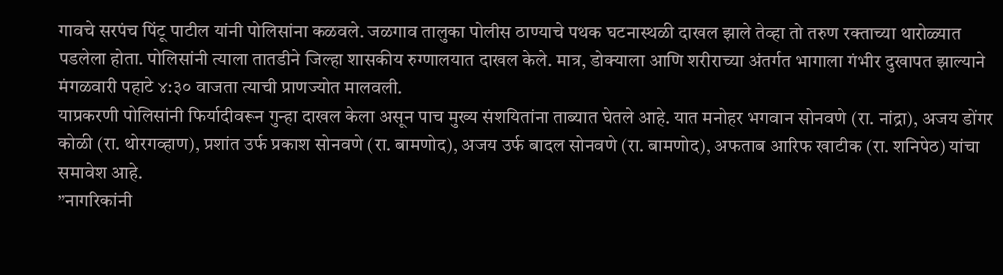गावचे सरपंच पिंटू पाटील यांनी पोलिसांना कळवले. जळगाव तालुका पोलीस ठाण्याचे पथक घटनास्थळी दाखल झाले तेव्हा तो तरुण रक्ताच्या थारोळ्यात पडलेला होता. पोलिसांनी त्याला तातडीने जिल्हा शासकीय रुग्णालयात दाखल केले. मात्र, डोक्याला आणि शरीराच्या अंतर्गत भागाला गंभीर दुखापत झाल्याने मंगळवारी पहाटे ४:३० वाजता त्याची प्राणज्योत मालवली.
याप्रकरणी पोलिसांनी फिर्यादीवरून गुन्हा दाखल केला असून पाच मुख्य संशयितांना ताब्यात घेतले आहे. यात मनोहर भगवान सोनवणे (रा. नांद्रा), अजय डोंगर कोळी (रा. थोरगव्हाण), प्रशांत उर्फ प्रकाश सोनवणे (रा. बामणोद), अजय उर्फ बादल सोनवणे (रा. बामणोद), अफताब आरिफ खाटीक (रा. शनिपेठ) यांचा समावेश आहे.
”नागरिकांनी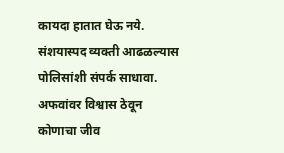कायदा हातात घेऊ नये. संशयास्पद व्यक्ती आढळल्यास पोलिसांशी संपर्क साधावा. अफवांवर विश्वास ठेवून कोणाचा जीव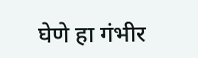घेणे हा गंभीर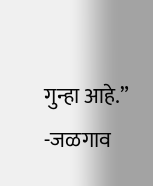गुन्हा आहे.” -जळगाव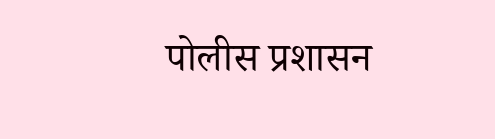पोलीस प्रशासन